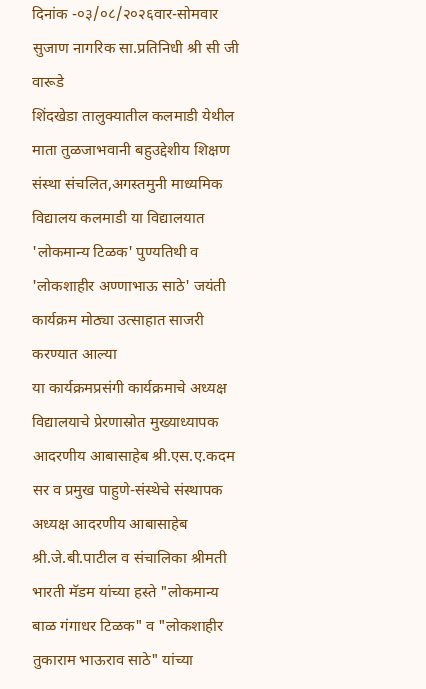दिनांक -०३/०८/२०२६वार-सोमवार
सुजाण नागरिक सा.प्रतिनिधी श्री सी जी वारूडे
शिंदखेडा तालुक्यातील कलमाडी येथील माता तुळजाभवानी बहुउद्देशीय शिक्षण संस्था संचलित,अगस्तमुनी माध्यमिक विद्यालय कलमाडी या विद्यालयात 'लोकमान्य टिळक' पुण्यतिथी व 'लोकशाहीर अण्णाभाऊ साठे' जयंती कार्यक्रम मोठ्या उत्साहात साजरी करण्यात आल्या
या कार्यक्रमप्रसंगी कार्यक्रमाचे अध्यक्ष विद्यालयाचे प्रेरणास्रोत मुख्याध्यापक आदरणीय आबासाहेब श्री.एस.ए.कदम सर व प्रमुख पाहुणे-संस्थेचे संस्थापक अध्यक्ष आदरणीय आबासाहेब श्री.जे.बी.पाटील व संचालिका श्रीमती भारती मॅडम यांच्या हस्ते "लोकमान्य बाळ गंगाधर टिळक" व "लोकशाहीर तुकाराम भाऊराव साठे" यांच्या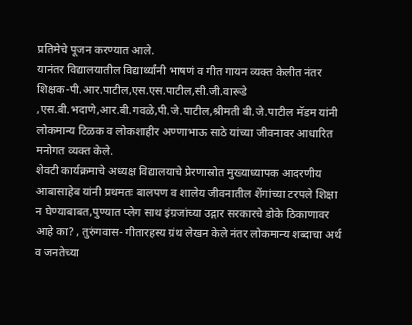प्रतिमेचे पूजन करण्यात आले.
यानंतर विद्यालयातील विद्यार्थ्यांनी भाषणं व गीत गायन व्यक्त केलीत नंतर शिक्षक-पी.आर.पाटील,एस.एस.पाटील,सी.जी.वारूडे ,एस.बी.भदाणे,आर.बी.गवळे,पी.जे.पाटील,श्रीमती बी.जे.पाटील मॅडम यांनी लोकमान्य टिळक व लोकशाहीर अण्णाभाऊ साठे यांच्या जीवनावर आधारित मनोगत व्यक्त केले.
शेवटी कार्यक्रमाचे अध्यक्ष विद्यालयाचे प्रेरणास्रोत मुख्याध्यापक आदरणीय आबासाहेब यांनी प्रथमतः बालपण व शालेय जीवनातील शेंगांच्या टरपले शिक्षा न घेण्याबाबत,पुण्यात प्लेग साथ इंग्रजांच्या उद्गार सरकारचे डोके ठिकाणावर आहे का? , तुरुंगवास- गीतारहस्य ग्रंथ लेखन केले नंतर लोकमान्य शब्दाचा अर्थ व जनतेच्या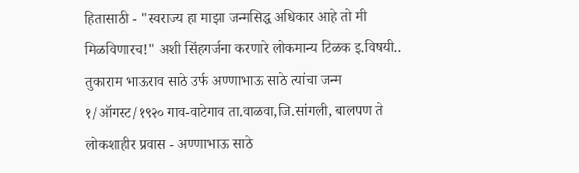हितासाठी - "स्वराज्य हा माझा जन्मसिद्ध अधिकार आहे तो मी मिळविणारच!" अशी सिंहगर्जना करणारे लोकमान्य टिळक इ.विषयी..
तुकाराम भाऊराव साठे उर्फ अण्णाभाऊ साठे त्यांचा जन्म १/ऑगस्ट/१९२० गाव-वाटेगाव ता.वाळवा,जि.सांगली, बालपण ते लोकशाहीर प्रवास - अण्णाभाऊ साठे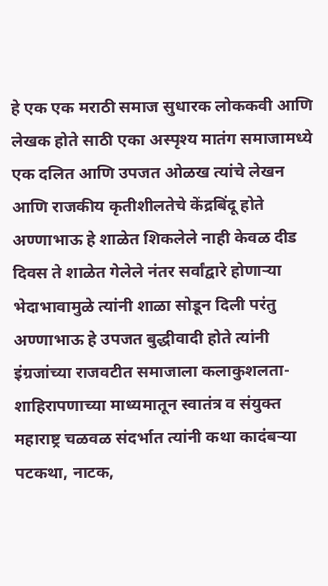हे एक एक मराठी समाज सुधारक लोककवी आणि लेखक होते साठी एका अस्पृश्य मातंग समाजामध्ये एक दलित आणि उपजत ओळख त्यांचे लेखन आणि राजकीय कृतीशीलतेचे केंद्रबिंदू होते अण्णाभाऊ हे शाळेत शिकलेले नाही केवळ दीड दिवस ते शाळेत गेलेले नंतर सर्वांद्वारे होणाऱ्या भेदाभावामुळे त्यांनी शाळा सोडून दिली परंतु अण्णाभाऊ हे उपजत बुद्धीवादी होते त्यांनी इंग्रजांच्या राजवटीत समाजाला कलाकुशलता-शाहिरापणाच्या माध्यमातून स्वातंत्र व संयुक्त महाराष्ट्र चळवळ संदर्भात त्यांनी कथा कादंबऱ्या पटकथा, नाटक,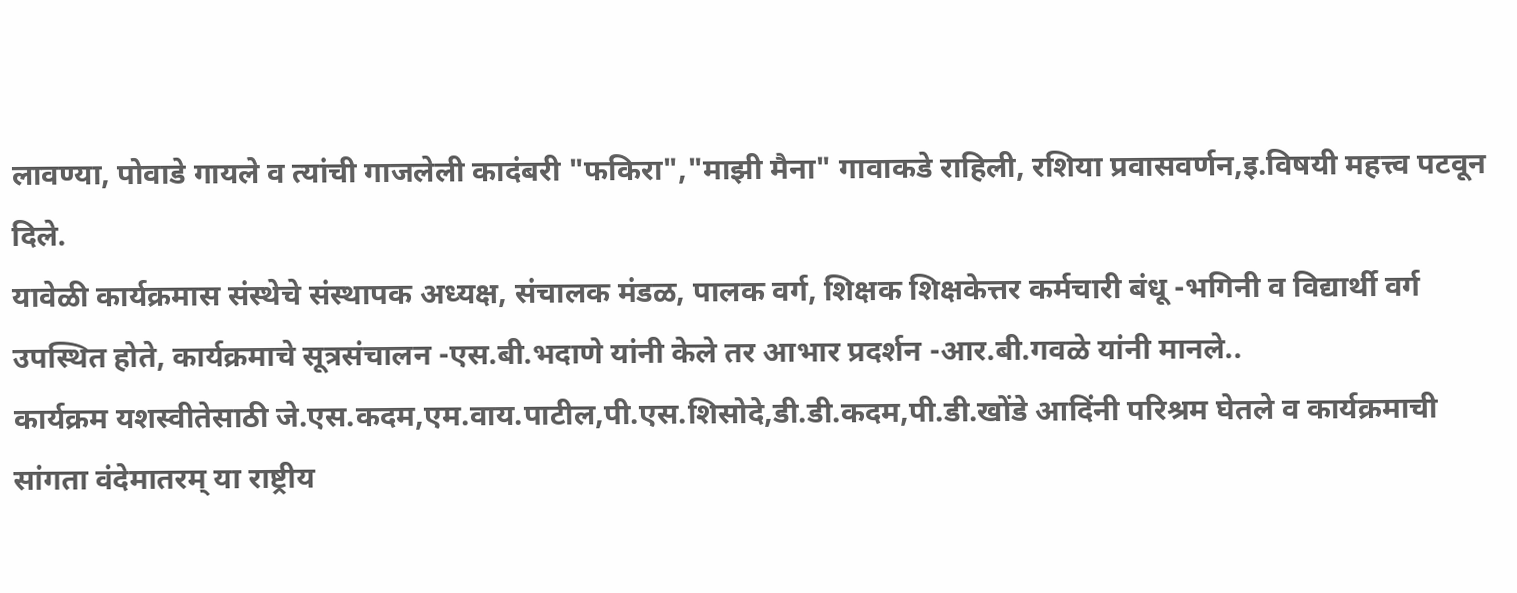लावण्या, पोवाडे गायले व त्यांची गाजलेली कादंबरी "फकिरा","माझी मैना" गावाकडे राहिली, रशिया प्रवासवर्णन,इ.विषयी महत्त्व पटवून दिले.
यावेळी कार्यक्रमास संस्थेचे संस्थापक अध्यक्ष, संचालक मंडळ, पालक वर्ग, शिक्षक शिक्षकेत्तर कर्मचारी बंधू -भगिनी व विद्यार्थी वर्ग उपस्थित होते, कार्यक्रमाचे सूत्रसंचालन -एस.बी.भदाणे यांनी केले तर आभार प्रदर्शन -आर.बी.गवळे यांनी मानले..
कार्यक्रम यशस्वीतेसाठी जे.एस.कदम,एम.वाय.पाटील,पी.एस.शिसोदे,डी.डी.कदम,पी.डी.खोंडे आदिंनी परिश्रम घेतले व कार्यक्रमाची सांगता वंदेमातरम् या राष्ट्रीय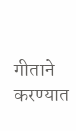गीताने करण्यात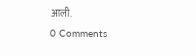आली.
0 Comments